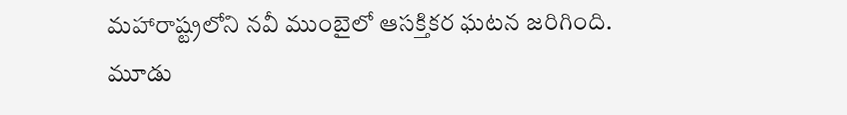మహారాష్ట్రలోని నవీ ముంబైలో ఆసక్తికర ఘటన జరిగింది. మూడు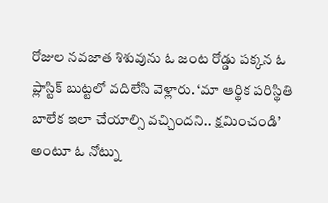రోజుల నవజాత శిశువును ఓ జంట రోడ్డు పక్కన ఓ ప్లాస్టిక్ బుట్టలో వదిలేసి వెళ్లారు. ‘మా ఆర్థిక పరిస్థితి బాలేక ఇలా చేయాల్సి వచ్చిందని.. క్షమించండి’ అంటూ ఓ నోట్ను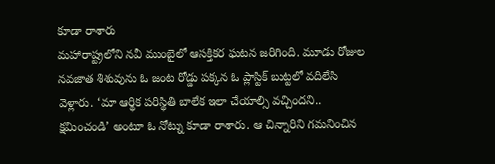కూడా రాశారు
మహారాష్ట్రలోని నవీ ముంబైలో ఆసక్తికర ఘటన జరిగింది. మూడు రోజుల నవజాత శిశువును ఓ జంట రోడ్డు పక్కన ఓ ప్లాస్టిక్ బుట్టలో వదిలేసి వెళ్లారు. ‘మా ఆర్థిక పరిస్థితి బాలేక ఇలా చేయాల్సి వచ్చిందని.. క్షమించండి’ అంటూ ఓ నోట్ను కూడా రాశారు. ఆ చిన్నారిని గమనించిన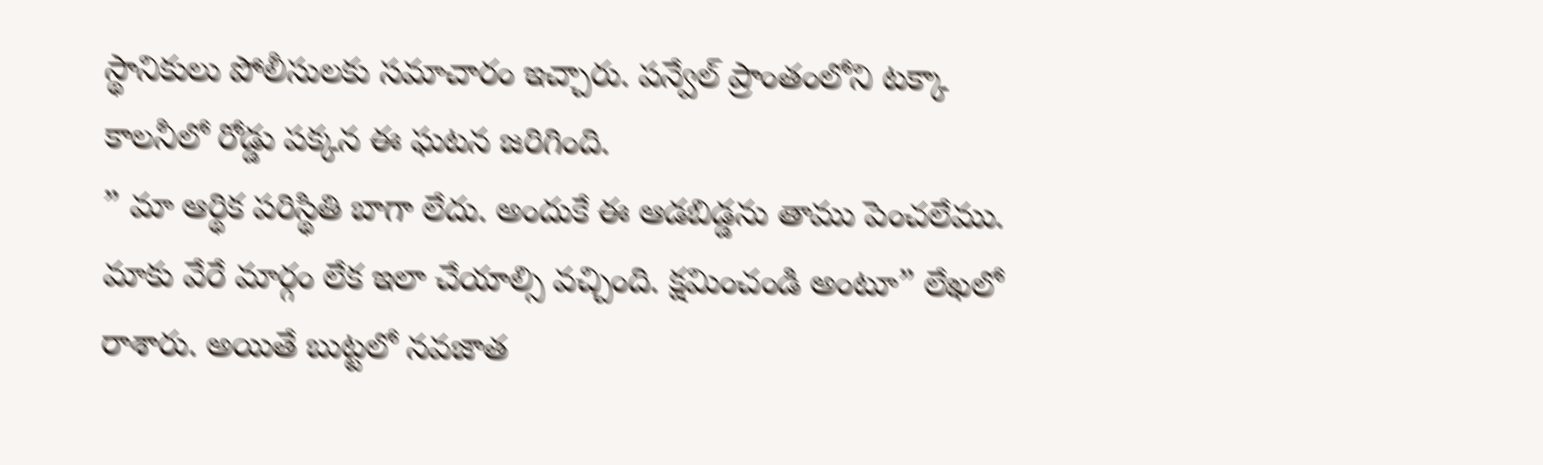స్థానికులు పోలీసులకు సమాచారం ఇచ్చారు. పన్వేల్ ప్రాంతంలోని టక్కా కాలనీలో రోడ్డు పక్కన ఈ ఘటన జరిగింది.
” మా ఆర్థిక పరిస్థితి బాగా లేదు. అందుకే ఈ ఆడబిడ్డను తాము పెంచలేము. మాకు వేరే మార్గం లేక ఇలా చేయాల్సి వచ్చింది. క్షమించండి అంటూ” లేఖలో రాశారు. అయితే బుట్టలో నవజాత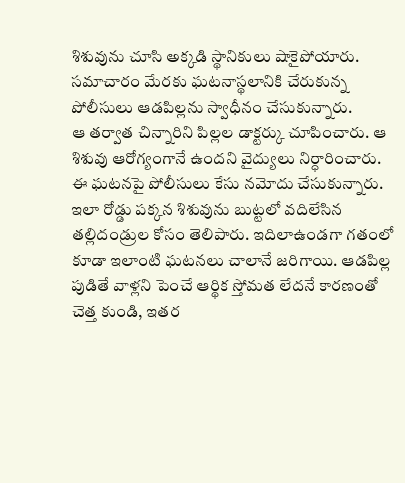శిశువును చూసి అక్కడి స్థానికులు షాకైపోయారు. సమాచారం మేరకు ఘటనాస్థలానికి చేరుకున్న పోలీసులు ఆడపిల్లను స్వాధీనం చేసుకున్నారు.
ఆ తర్వాత చిన్నారిని పిల్లల డాక్టర్కు చూపించారు. ఆ శిశువు ఆరోగ్యంగానే ఉందని వైద్యులు నిర్ధారించారు. ఈ ఘటనపై పోలీసులు కేసు నమోదు చేసుకున్నారు. ఇలా రోడ్డు పక్కన శిశువును బుట్టలో వదిలేసిన తల్లిదండ్రుల కోసం తెలిపారు. ఇదిలాఉండగా గతంలో కూడా ఇలాంటి ఘటనలు చాలానే జరిగాయి. ఆడపిల్ల పుడితే వాళ్లని పెంచే ఆర్థిక స్తోమత లేదనే కారణంతో చెత్త కుండి, ఇతర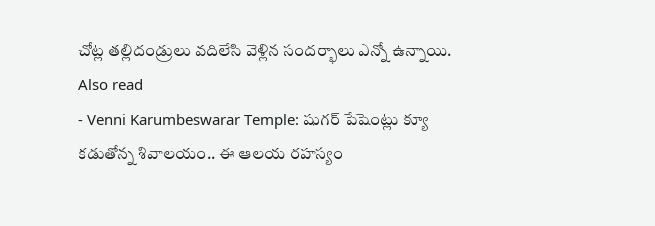చోట్ల తల్లిదండ్రులు వదిలేసి వెళ్లిన సందర్భాలు ఎన్నో ఉన్నాయి.
Also read
- Venni Karumbeswarar Temple: షుగర్ పేషెంట్లు క్యూ కడుతోన్న శివాలయం.. ఈ ఆలయ రహస్యం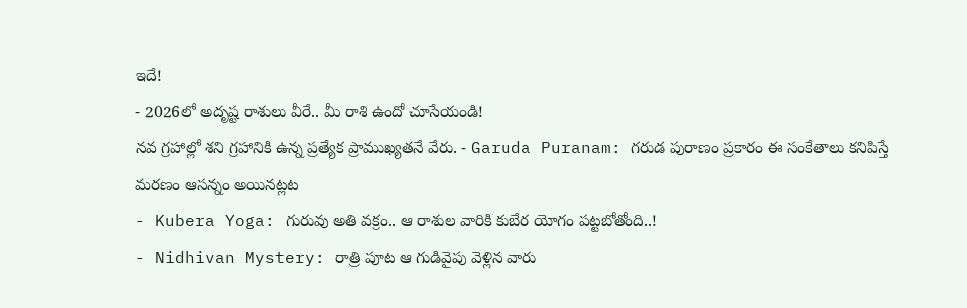ఇదే!
- 2026లో అదృష్ట రాశులు వీరే.. మీ రాశి ఉందో చూసేయండి!
నవ గ్రహాల్లో శని గ్రహానికి ఉన్న ప్రత్యేక ప్రాముఖ్యతనే వేరు. - Garuda Puranam: గరుడ పురాణం ప్రకారం ఈ సంకేతాలు కనిపిస్తే మరణం ఆసన్నం అయినట్లట
- Kubera Yoga: గురువు అతి వక్రం.. ఆ రాశుల వారికి కుబేర యోగం పట్టబోతోంది..!
- Nidhivan Mystery: రాత్రి పూట ఆ గుడివైపు వెళ్లిన వారు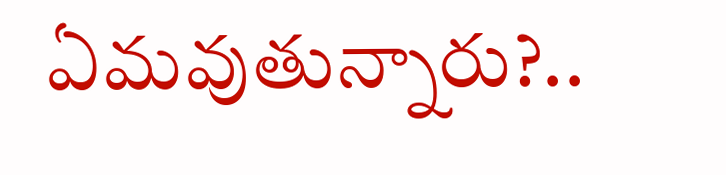ఏమవుతున్నారు?..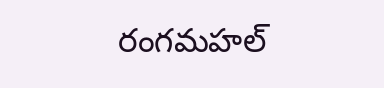రంగమహల్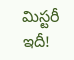మిస్టరీ ఇదీ!